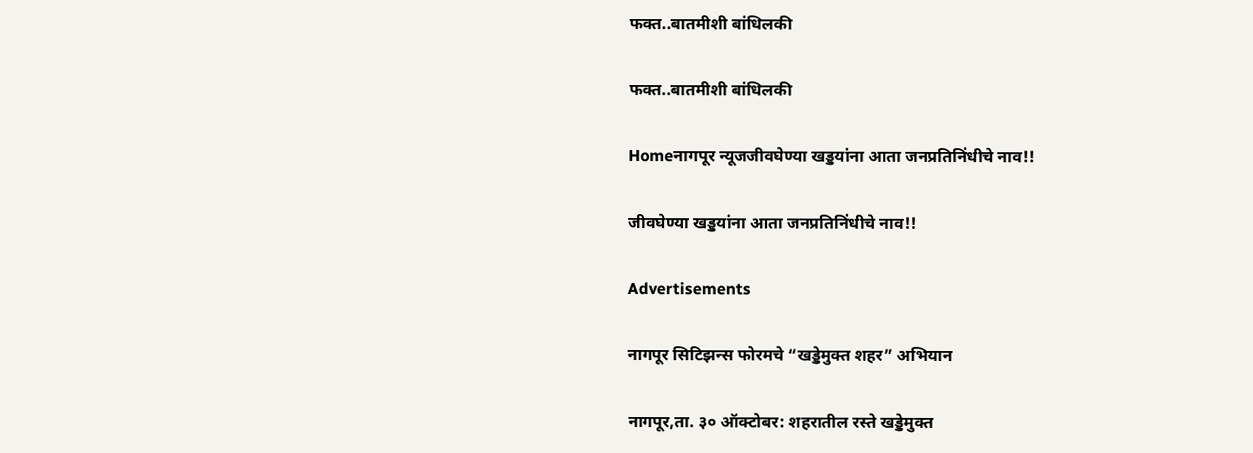फक्त..बातमीशी बांधिलकी

फक्त..बातमीशी बांधिलकी

Homeनागपूर न्यूजजीवघेण्या खड्डयांना आता जनप्रतिनिंधीचे नाव!!

जीवघेण्या खड्डयांना आता जनप्रतिनिंधीचे नाव!!

Advertisements

नागपूर सिटिझन्स फोरमचे “खड्डेमुक्त शहर” अभियान

नागपूर,ता. ३० ऑक्टोबर: शहरातील रस्ते खड्डेमुक्त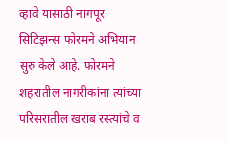व्हावे यासाठी नागपूर सिटिझन्स फोरमने अभियान सुरु केले आहे. फोरमने शहरातील नागरीकांना त्यांच्या परिसरातील खराब रस्त्यांचे व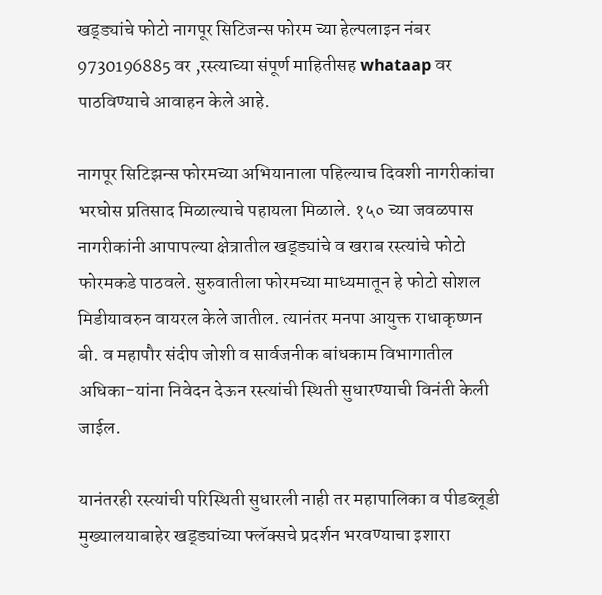खड्ड्यांचे फोटो नागपूर सिटिजन्स फोरम च्या हेल्पलाइन नंबर 9730196885 वर ,रस्त्याच्या संपूर्ण माहितीसह whataap वर पाठविण्याचे आवाहन केले आहे.

नागपूर सिटिझन्स फोरमच्या अभियानाला पहिल्याच दिवशी नागरीकांचा भरघोस प्रतिसाद मिळाल्याचे पहायला मिळाले. १५० च्या जवळपास नागरीकांनी आपापल्या क्षेत्रातील खड्ड्यांचे व खराब रस्त्यांचे फोटो फोरमकडे पाठवले. सुरुवातीला फोरमच्या माध्यमातून हे फोटो सोशल मिडीयावरुन वायरल केले जातील. त्यानंतर मनपा आयुक्त राधाकृष्णन बी. व महापौर संदीप जोशी व सार्वजनीक बांधकाम विभागातील अधिका-यांना निवेदन देऊन रस्त्यांची स्थिती सुधारण्याची विनंती केली जाईल.

यानंतरही रस्त्यांची परिस्थिती सुधारली नाही तर महापालिका व पीडब्लूडी मुख्यालयाबाहेर खड्ड्यांच्या फ्लॅक्सचे प्रदर्शन भरवण्याचा इशारा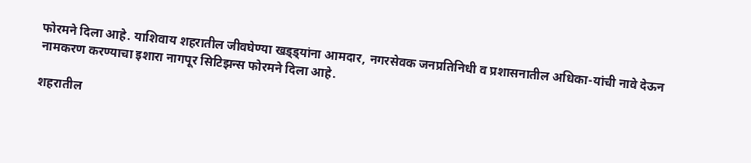फोरमने दिला आहे. याशिवाय शहरातील जीवघेण्या खड्ड्यांना आमदार, नगरसेवक जनप्रतिनिधी व प्रशासनातील अधिका-यांची नावे देऊन नामकरण करण्याचा इशारा नागपूर सिटिझन्स फोरमने दिला आहे.

शहरातील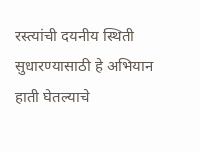रस्त्यांची दयनीय स्थिती सुधारण्यासाठी हे अभियान हाती घेतल्याचे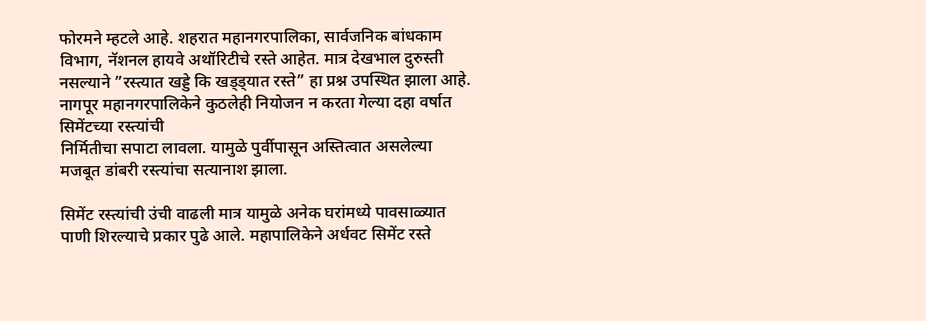फोरमने म्हटले आहे. शहरात महानगरपालिका, सार्वजनिक बांधकाम विभाग, नॅशनल हायवे अथॉरिटीचे रस्ते आहेत. मात्र देखभाल दुरुस्ती नसल्याने ”रस्त्यात खड्डे कि खड्ड्यात रस्ते” हा प्रश्न उपस्थित झाला आहे. नागपूर महानगरपालिकेने कुठलेही नियोजन न करता गेल्या दहा वर्षात सिमेंटच्या रस्त्यांची
निर्मितीचा सपाटा लावला. यामुळे पुर्वीपासून अस्तित्वात असलेल्या मजबूत डांबरी रस्त्यांचा सत्यानाश झाला.

सिमेंट रस्त्यांची उंची वाढली मात्र यामुळे अनेक घरांमध्ये पावसाळ्यात पाणी शिरल्याचे प्रकार पुढे आले. महापालिकेने अर्धवट सिमेंट रस्ते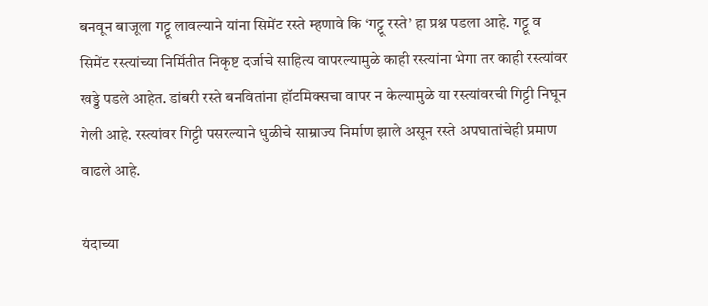बनवून बाजूला गट्टू लावल्याने यांना सिमेंट रस्ते म्हणावे कि ‘गट्टू रस्ते’ हा प्रश्न पडला आहे. गट्टू व सिमेंट रस्त्यांच्या निर्मितीत निकृष्ट दर्जाचे साहित्य वापरल्यामुळे काही रस्त्यांना भेगा तर काही रस्त्यांवर खड्डे पडले आहेत. डांबरी रस्ते बनवितांना हॉटमिक्सचा वापर न केल्यामुळे या रस्त्यांवरची गिट्टी निघून गेली आहे. रस्त्यांवर गिट्टी पसरल्याने धुळीचे साम्राज्य निर्माण झाले असून रस्ते अपघातांचेही प्रमाण वाढले आहे.

यंदाच्या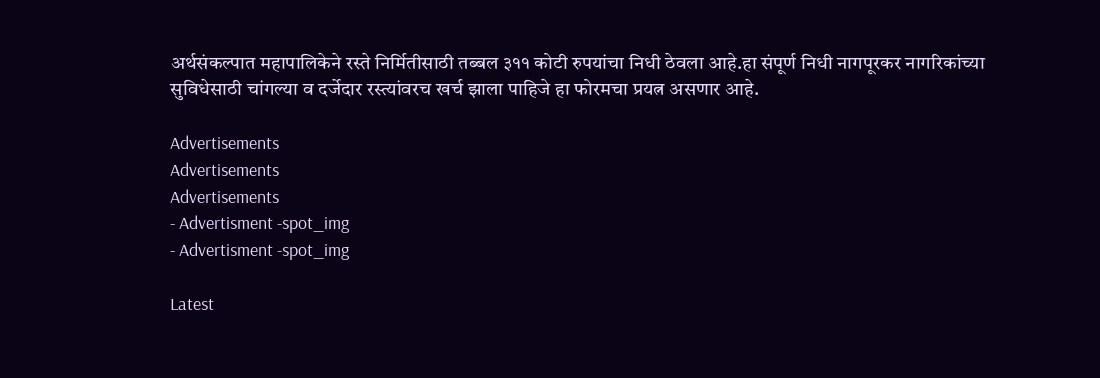अर्थसंकल्पात महापालिकेने रस्ते निर्मितीसाठी तब्बल ३११ कोटी रुपयांचा निधी ठेवला आहे.हा संपूर्ण निधी नागपूरकर नागरिकांच्या सुविधेसाठी चांगल्या व दर्जेदार रस्त्यांवरच खर्च झाला पाहिजे हा फोरमचा प्रयत्न असणार आहे.

Advertisements
Advertisements
Advertisements
- Advertisment -spot_img
- Advertisment -spot_img

Latest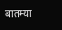बातम्या